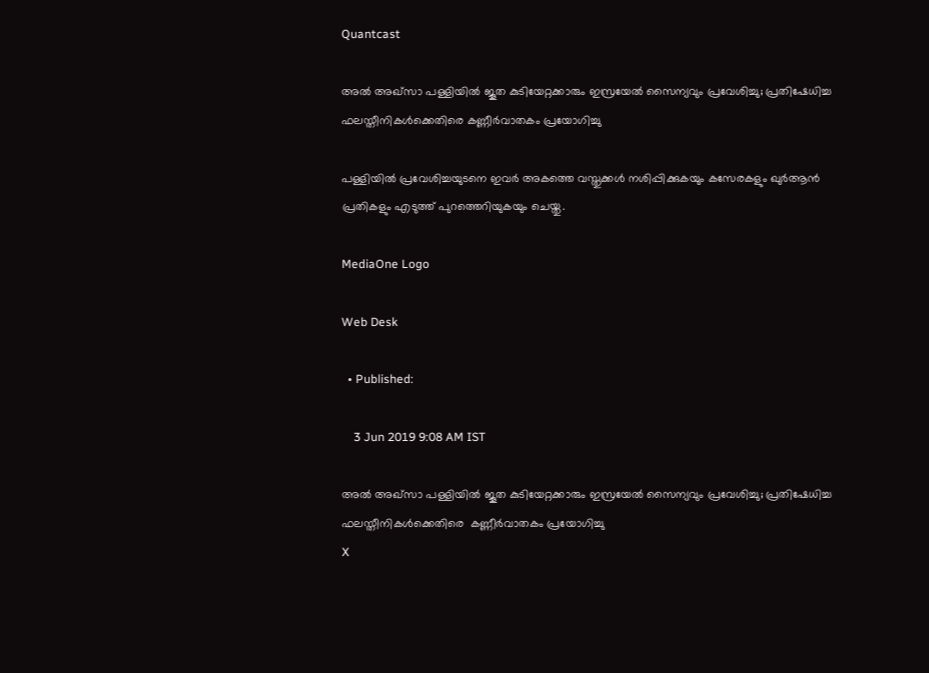Quantcast

അൽ അഖ്സാ പള്ളിയിൽ ജൂത കുടിയേറ്റക്കാരും ഇസ്രയേല്‍ സൈന്യവും പ്രവേശിച്ചു; പ്രതിഷേധിച്ച ഫലസ്തീനികള്‍ക്കെതിരെ കണ്ണീര്‍വാതകം പ്രയോഗിച്ചു

പള്ളിയില്‍ പ്രവേശിച്ചയുടനെ ഇവര്‍ അകത്തെ വസ്തുക്കള്‍ നശിപ്പിക്കുകയും കസേരകളും ഖുര്‍ആന്‍ പ്രതികളും എടുത്ത് പുറത്തെറിയുകയും ചെയ്തു.

MediaOne Logo

Web Desk

  • Published:

    3 Jun 2019 9:08 AM IST

അൽ അഖ്സാ പള്ളിയിൽ ജൂത കുടിയേറ്റക്കാരും ഇസ്രയേല്‍ സൈന്യവും പ്രവേശിച്ചു; പ്രതിഷേധിച്ച ഫലസ്തീനികള്‍ക്കെതിരെ  കണ്ണീര്‍വാതകം പ്രയോഗിച്ചു
X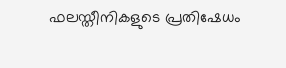ഫലസ്തീനികളുടെ പ്രതിഷേധം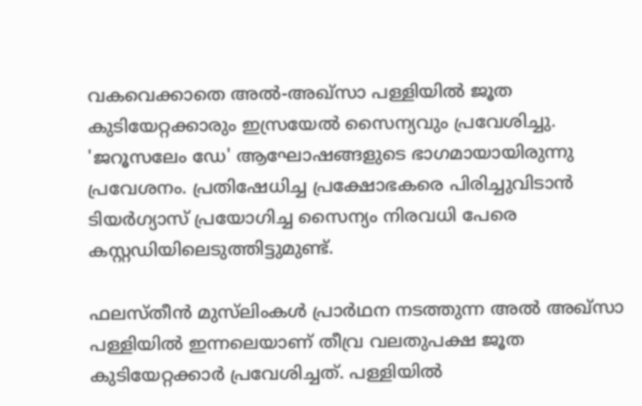വകവെക്കാതെ അൽ-അഖ്സാ പള്ളിയിൽ ജൂത കുടിയേറ്റക്കാരും ഇസ്രയേല്‍ സൈന്യവും പ്രവേശിച്ചു. 'ജറൂസലേം ഡേ' ആഘോഷങ്ങളുടെ ഭാഗമായായിരുന്നു പ്രവേശനം. പ്രതിഷേധിച്ച പ്രക്ഷോഭകരെ പിരിച്ചുവിടാന്‍ ടിയര്‍ഗ്യാസ് പ്രയോഗിച്ച സൈന്യം നിരവധി പേരെ കസ്റ്റഡിയിലെടുത്തിട്ടുമുണ്ട്.

ഫലസ്തീന്‍ മുസ്‌ലിംകള്‍ പ്രാര്‍ഥന നടത്തുന്ന അല്‍ അഖ്സാ പള്ളിയില്‍ ഇന്നലെയാണ് തീവ്ര വലതുപക്ഷ ജൂത കുടിയേറ്റക്കാര്‍ പ്രവേശിച്ചത്. പള്ളിയില്‍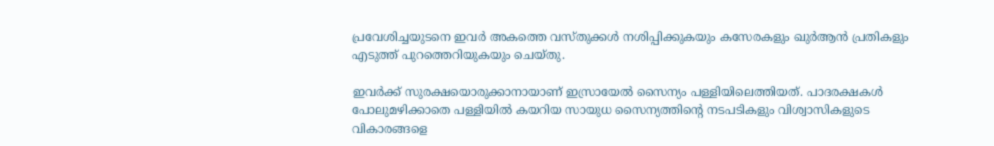പ്രവേശിച്ചയുടനെ ഇവര്‍ അകത്തെ വസ്തുക്കള്‍ നശിപ്പിക്കുകയും കസേരകളും ഖുര്‍ആന്‍ പ്രതികളും എടുത്ത് പുറത്തെറിയുകയും ചെയ്തു.

ഇവര്‍ക്ക് സുരക്ഷയൊരുക്കാനായാണ് ഇസ്രായേല്‍ സൈന്യം പള്ളിയിലെത്തിയത്. പാദരക്ഷകള്‍ പോലുമഴിക്കാതെ പള്ളിയില്‍ കയറിയ സായുധ സൈന്യത്തിന്റെ നടപടികളും വിശ്വാസികളുടെ വികാരങ്ങളെ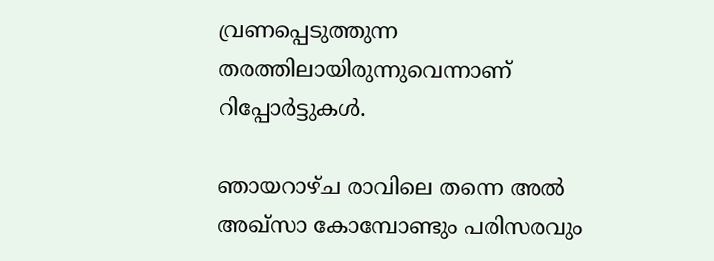വ്രണപ്പെടുത്തുന്ന തരത്തിലായിരുന്നുവെന്നാണ് റിപ്പോര്‍ട്ടുകള്‍.

ഞായറാഴ്ച രാവിലെ തന്നെ അല്‍ അഖ്സാ കോമ്പോണ്ടും പരിസരവും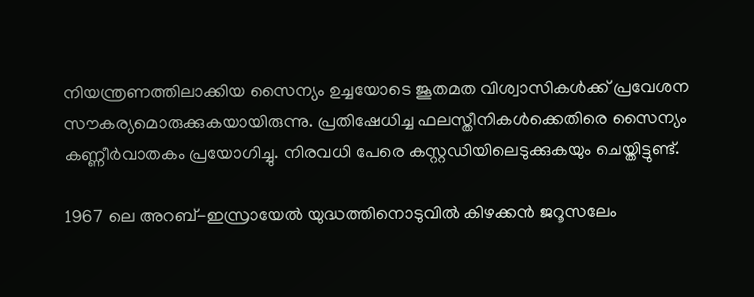നിയന്ത്രണത്തിലാക്കിയ സൈന്യം ഉച്ചയോടെ ജൂതമത വിശ്വാസികള്‍ക്ക് പ്രവേശന സൗകര്യമൊരുക്കുകയായിരുന്നു. പ്രതിഷേധിച്ച ഫലസ്തീനികള്‍ക്കെതിരെ സൈന്യം കണ്ണീര്‍വാതകം പ്രയോഗിച്ചു. നിരവധി പേരെ കസ്റ്റഡിയിലെടുക്കുകയും ചെയ്തിട്ടുണ്ട്.

1967 ലെ അറബ്-ഇസ്രായേല്‍ യുദ്ധത്തിനൊടുവില്‍ കിഴക്കന്‍ ജറൂസലേം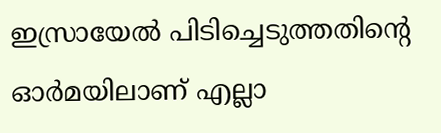ഇസ്രായേല്‍ പിടിച്ചെടുത്തതിന്റെ ഓര്‍മയിലാണ് എല്ലാ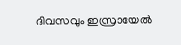ദിവസവും ഇസ്രായേല്‍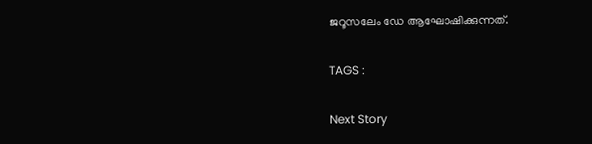ജറൂസലേം ഡേ ആഘോഷിക്കുന്നത്.

TAGS :

Next Story